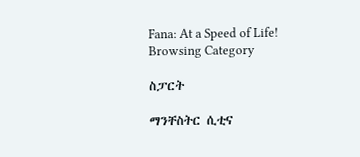Fana: At a Speed of Life!
Browsing Category

ስፓርት

ማንቸስትር ሲቲና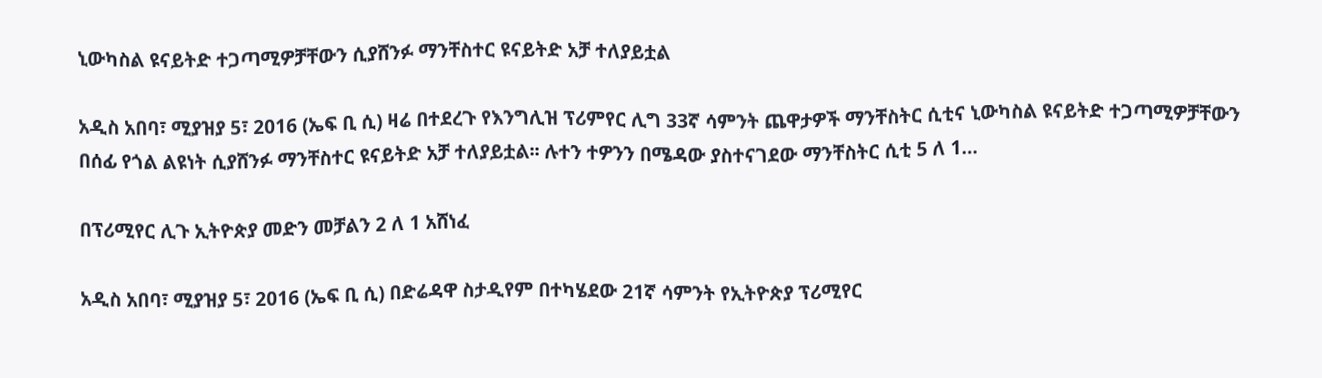ኒውካስል ዩናይትድ ተጋጣሚዎቻቸውን ሲያሸንፉ ማንቸስተር ዩናይትድ አቻ ተለያይቷል

አዲስ አበባ፣ ሚያዝያ 5፣ 2016 (ኤፍ ቢ ሲ) ዛሬ በተደረጉ የእንግሊዝ ፕሪምየር ሊግ 33ኛ ሳምንት ጨዋታዎች ማንቸስትር ሲቲና ኒውካስል ዩናይትድ ተጋጣሚዎቻቸውን በሰፊ የጎል ልዩነት ሲያሸንፉ ማንቸስተር ዩናይትድ አቻ ተለያይቷል፡፡ ሉተን ተዎንን በሜዳው ያስተናገደው ማንቸስትር ሲቲ 5 ለ 1…

በፕሪሚየር ሊጉ ኢትዮጵያ መድን መቻልን 2 ለ 1 አሸነፈ

አዲስ አበባ፣ ሚያዝያ 5፣ 2016 (ኤፍ ቢ ሲ) በድሬዳዋ ስታዲየም በተካሄደው 21ኛ ሳምንት የኢትዮጵያ ፕሪሚየር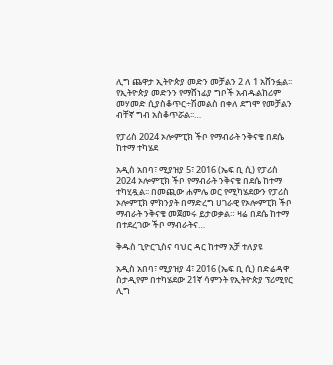ሊግ ጨዋታ ኢትዮጵያ መድን መቻልን 2 ለ 1 አሸንፏል፡፡ የኢትዮጵያ መድንን የማሸነፊያ ግቦች አብዱልከሪም መሃመድ ሲያስቆጥር÷ሽመልስ በቀለ ደግሞ የመቻልን ብቸኛ ግብ አስቆጥሯል፡፡…

የፓሪስ 2024 ኦሎምፒክ ችቦ የማብራት ንቅናቄ በደሴ ከተማ ተካሄደ

አዲስ አበባ፣ ሚያዝያ 5፣ 2016 (ኤፍ ቢ ሲ) የፓሪስ 2024 ኦሎምፒክ ችቦ የማብራት ንቅናቄ በደሴ ከተማ ተካሂዷል፡፡ በመጪው ሐምሌ ወር የሚካሄደውን የፓሪስ ኦሎምፒክ ምክንያት በማድረግ ሀገራዊ የኦሎምፒክ ችቦ ማብራት ንቅናቄ መጀመሩ ይታወቃል። ዛሬ በደሴ ከተማ በተደረገው ችቦ ማብራትና…

ቅዱስ ጊዮርጊስና ባህር ዳር ከተማ አቻ ተለያዩ

አዲስ አበባ፣ ሚያዝያ 4፣ 2016 (ኤፍ ቢ ሲ) በድሬዳዋ ስታዲየም በተካሄደው 21ኛ ሳምንት የኢትዮጵያ ፕሪሚየር ሊግ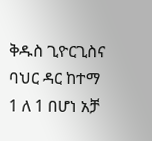ቅዱስ ጊዮርጊስና ባህር ዳር ከተማ 1 ለ 1 በሆነ አቻ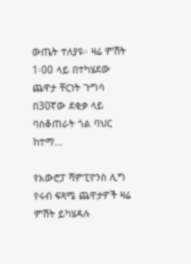ውጤት ተለያዩ። ዛሬ ምሽት 1፡00 ላይ በተካሄደው ጨዋታ ቸርነት ጉግሳ በ30ኛው ደቂቃ ላይ ባስቆጠራት ጎል ባህር ከተማ…

የአውሮፓ ሻምፒዮንስ ሊግ የሩብ ፍጻሜ ጨዋታዎች ዛሬ ምሽት ይካሄዳሉ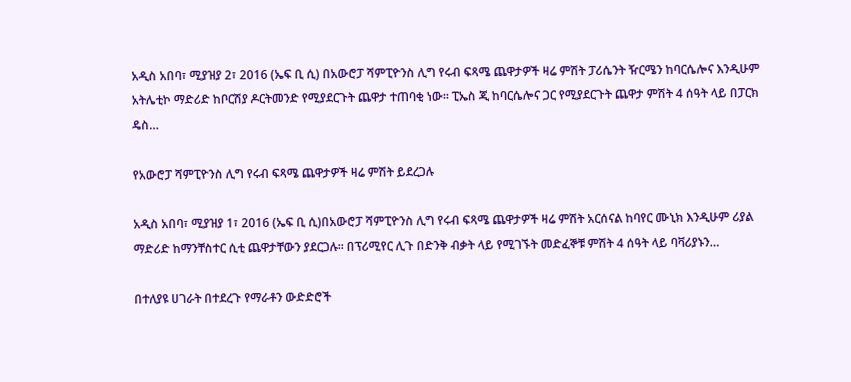አዲስ አበባ፣ ሚያዝያ 2፣ 2016 (ኤፍ ቢ ሲ) በአውሮፓ ሻምፒዮንስ ሊግ የሩብ ፍጻሜ ጨዋታዎች ዛሬ ምሽት ፓሪሴንት ዥርሜን ከባርሴሎና እንዲሁም አትሌቲኮ ማድሪድ ከቦርሽያ ዶርትመንድ የሚያደርጉት ጨዋታ ተጠባቂ ነው፡፡ ፒኤስ ጂ ከባርሴሎና ጋር የሚያደርጉት ጨዋታ ምሽት 4 ሰዓት ላይ በፓርክ ዴስ…

የአውሮፓ ሻምፒዮንስ ሊግ የሩብ ፍጻሜ ጨዋታዎች ዛሬ ምሽት ይደረጋሉ

አዲስ አበባ፣ ሚያዝያ 1፣ 2016 (ኤፍ ቢ ሲ)በአውሮፓ ሻምፒዮንስ ሊግ የሩብ ፍጻሜ ጨዋታዎች ዛሬ ምሽት አርሰናል ከባየር ሙኒክ እንዲሁም ሪያል ማድሪድ ከማንቸስተር ሲቲ ጨዋታቸውን ያደርጋሉ፡፡ በፕሪሚየር ሊጉ በድንቅ ብቃት ላይ የሚገኙት መድፈኞቹ ምሽት 4 ሰዓት ላይ ባቫሪያኑን…

በተለያዩ ሀገራት በተደረጉ የማራቶን ውድድሮች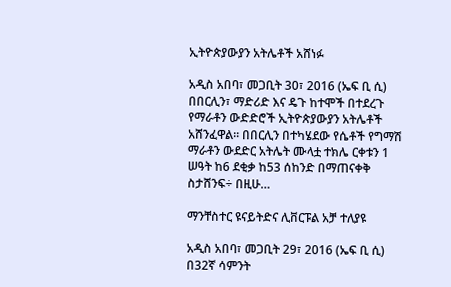ኢትዮጵያውያን አትሌቶች አሸነፉ

አዲስ አበባ፣ መጋቢት 30፣ 2016 (ኤፍ ቢ ሲ) በበርሊን፣ ማድሪድ እና ዴጉ ከተሞች በተደረጉ የማራቶን ውድድሮች ኢትዮጵያውያን አትሌቶች አሸንፈዋል፡፡ በበርሊን በተካሄደው የሴቶች የግማሽ ማራቶን ውደድር አትሌት ሙላቷ ተክሌ ርቀቱን 1 ሠዓት ከ6 ደቂቃ ከ53 ሰከንድ በማጠናቀቅ ስታሸንፍ÷ በዚሁ…

ማንቸስተር ዩናይትድና ሊቨርፑል አቻ ተለያዩ

አዲስ አበባ፣ መጋቢት 29፣ 2016 (ኤፍ ቢ ሲ) በ32ኛ ሳምንት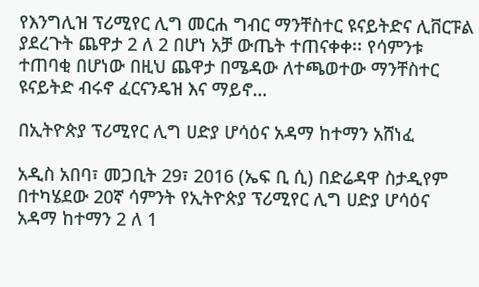የእንግሊዝ ፕሪሚየር ሊግ መርሐ ግብር ማንቸስተር ዩናይትድና ሊቨርፑል ያደረጉት ጨዋታ 2 ለ 2 በሆነ አቻ ውጤት ተጠናቀቀ፡፡ የሳምንቱ ተጠባቂ በሆነው በዚህ ጨዋታ በሜዳው ለተጫወተው ማንቸስተር ዩናይትድ ብሩኖ ፈርናንዴዝ እና ማይኖ…

በኢትዮጵያ ፕሪሚየር ሊግ ሀድያ ሆሳዕና አዳማ ከተማን አሸነፈ

አዲስ አበባ፣ መጋቢት 29፣ 2016 (ኤፍ ቢ ሲ) በድሬዳዋ ስታዲየም በተካሄደው 20ኛ ሳምንት የኢትዮጵያ ፕሪሚየር ሊግ ሀድያ ሆሳዕና አዳማ ከተማን 2 ለ 1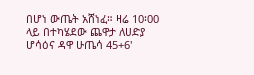በሆነ ውጤት አሸነፈ። ዛሬ 10፡00 ላይ በተካሄደው ጨዋታ ለሀድያ ሆሳዕና ዳዋ ሁጤሳ 45+6'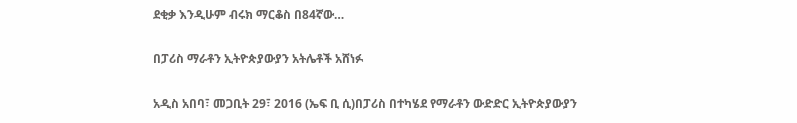ደቂቃ እንዲሁም ብሩክ ማርቆስ በ84ኛው…

በፓሪስ ማራቶን ኢትዮጵያውያን አትሌቶች አሸነፉ

አዲስ አበባ፣ መጋቢት 29፣ 2016 (ኤፍ ቢ ሲ)በፓሪስ በተካሄደ የማራቶን ውድድር ኢትዮጵያውያን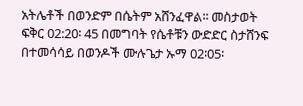አትሌቶች በወንድም በሴትም አሸንፈዋል፡፡ መስታወት ፍቅር 02:20፡ 45 በመግባት የሴቶቹን ውድድር ስታሸንፍ በተመሳሳይ በወንዶች ሙሉጌታ ኡማ 02፡05፡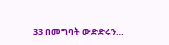33 በመግባት ውድድሩን…